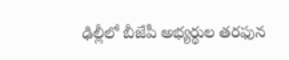ఢిల్లీలో బీజేపీ అభ్యర్థుల తరఫున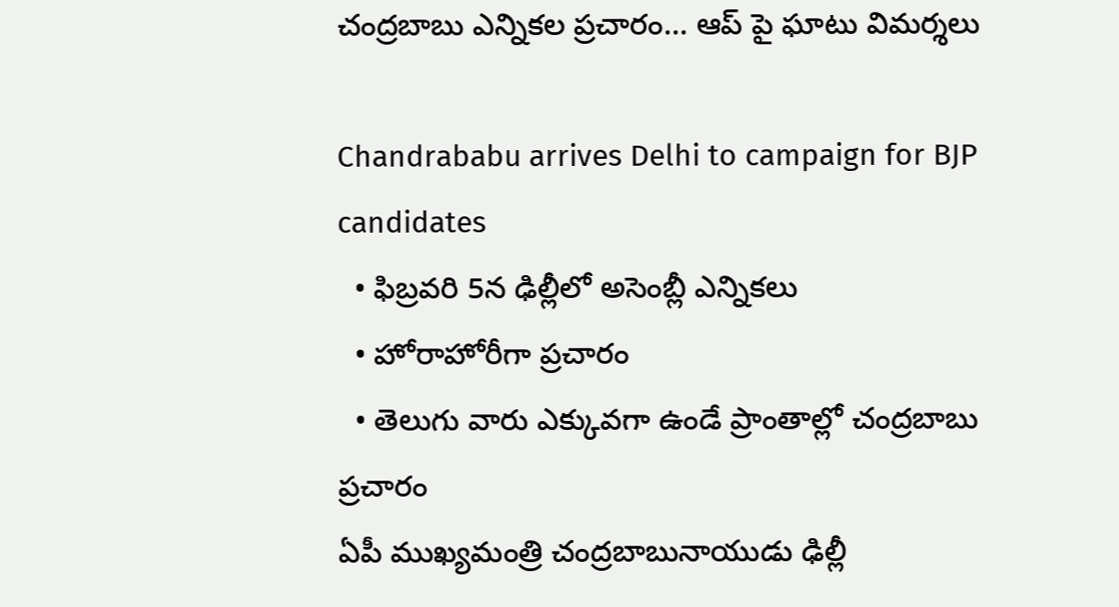చంద్రబాబు ఎన్నికల ప్రచారం... ఆప్ పై ఘాటు విమర్శలు

Chandrababu arrives Delhi to campaign for BJP candidates
  • ఫిబ్రవరి 5న ఢిల్లీలో అసెంబ్లీ ఎన్నికలు
  • హోరాహోరీగా ప్రచారం
  • తెలుగు వారు ఎక్కువగా ఉండే ప్రాంతాల్లో చంద్రబాబు ప్రచారం
ఏపీ ముఖ్యమంత్రి చంద్రబాబునాయుడు ఢిల్లీ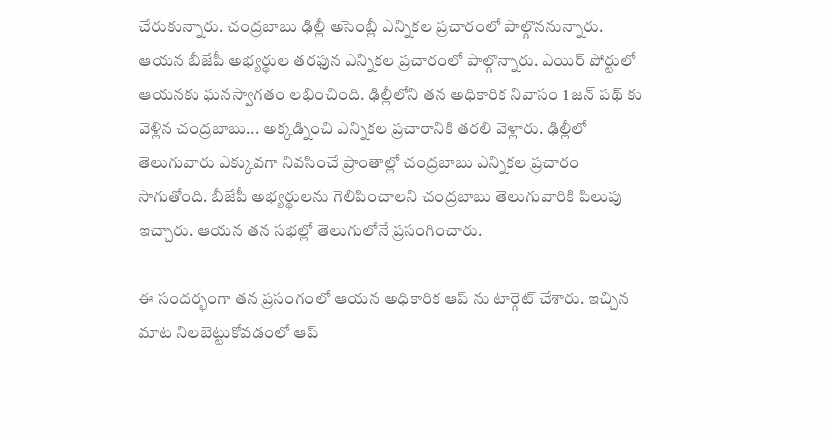చేరుకున్నారు. చంద్రబాబు ఢిల్లీ అసెంబ్లీ ఎన్నికల ప్రచారంలో పాల్గొననున్నారు. ఆయన బీజేపీ అభ్యర్థుల తరఫున ఎన్నికల ప్రచారంలో పాల్గొన్నారు. ఎయిర్ పోర్టులో ఆయనకు ఘనస్వాగతం లభించింది. ఢిల్లీలోని తన అధికారిక నివాసం 1 జన్ పథ్ కు వెళ్లిన చంద్రబాబు... అక్కడ్నించి ఎన్నికల ప్రచారానికి తరలి వెళ్లారు. ఢిల్లీలో తెలుగువారు ఎక్కువగా నివసించే ప్రాంతాల్లో చంద్రబాబు ఎన్నికల ప్రచారం సాగుతోంది. బీజేపీ అభ్యర్థులను గెలిపించాలని చంద్రబాబు తెలుగువారికి పిలుపు ఇచ్చారు. ఆయన తన సభల్లో తెలుగులోనే ప్రసంగించారు.

ఈ సందర్భంగా తన ప్రసంగంలో ఆయన అధికారిక ఆప్ ను టార్గెట్ చేశారు. ఇచ్చిన మాట నిలబెట్టుకోవడంలో ఆప్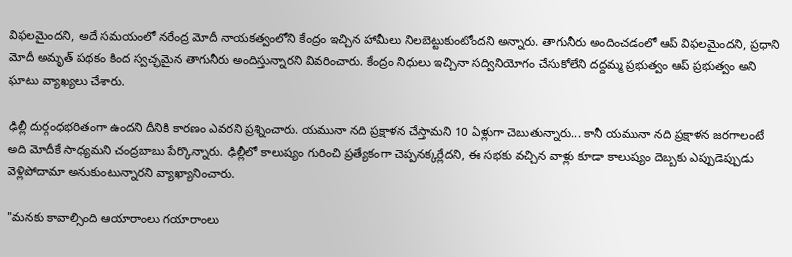విఫలమైందని, అదే సమయంలో నరేంద్ర మోదీ నాయకత్వంలోని కేంద్రం ఇచ్చిన హామీలు నిలబెట్టుకుంటోందని అన్నారు. తాగునీరు అందించడంలో ఆప్ విఫలమైందని, ప్రధాని మోదీ అమృత్ పథకం కింద స్వచ్ఛమైన తాగునీరు అందిస్తున్నారని వివరించారు. కేంద్రం నిధులు ఇచ్చినా సద్వినియోగం చేసుకోలేని దద్దమ్మ ప్రభుత్వం ఆప్ ప్రభుత్వం అని ఘాటు వ్యాఖ్యలు చేశారు.

ఢిల్లీ దుర్గంధభరితంగా ఉందని దీనికి కారణం ఎవరని ప్రశ్నించారు. యమునా నది ప్రక్షాళన చేస్తామని 10 ఏళ్లుగా చెబుతున్నారు... కానీ యమునా నది ప్రక్షాళన జరగాలంటే అది మోదీకే సాధ్యమని చంద్రబాబు పేర్కొన్నారు. ఢిల్లీలో కాలుష్యం గురించి ప్రత్యేకంగా చెప్పనక్కర్లేదని, ఈ సభకు వచ్చిన వాళ్లు కూడా కాలుష్యం దెబ్బకు ఎప్పుడెప్పుడు వెళ్లిపోదామా అనుకుంటున్నారని వ్యాఖ్యానించారు.

"మనకు కావాల్సింది ఆయారాంలు గయారాంలు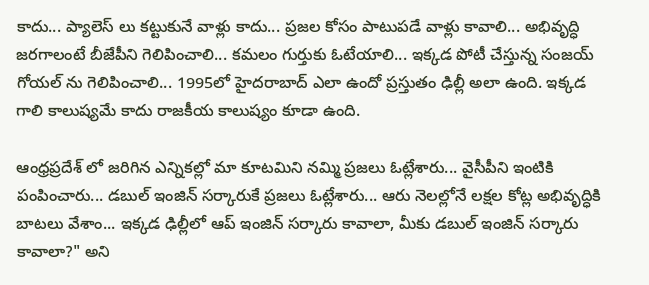కాదు... ప్యాలెస్ లు కట్టుకునే వాళ్లు కాదు... ప్రజల కోసం పాటుపడే వాళ్లు కావాలి... అభివృద్ధి జరగాలంటే బీజేపీని గెలిపించాలి... కమలం గుర్తుకు ఓటేయాలి... ఇక్కడ పోటీ చేస్తున్న సంజయ్ గోయల్ ను గెలిపించాలి... 1995లో హైదరాబాద్ ఎలా ఉందో ప్రస్తుతం ఢిల్లీ అలా ఉంది. ఇక్కడ గాలి కాలుష్యమే కాదు రాజకీయ కాలుష్యం కూడా ఉంది.

ఆంధ్రప్రదేశ్ లో జరిగిన ఎన్నికల్లో మా కూటమిని నమ్మి ప్రజలు ఓట్లేశారు... వైసీపీని ఇంటికి పంపించారు... డబుల్ ఇంజిన్ సర్కారుకే ప్రజలు ఓట్లేశారు... ఆరు నెలల్లోనే లక్షల కోట్ల అభివృద్ధికి బాటలు వేశాం... ఇక్కడ ఢిల్లీలో ఆప్ ఇంజిన్ సర్కారు కావాలా, మీకు డబుల్ ఇంజిన్ సర్కారు కావాలా?" అని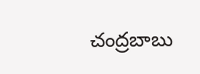చంద్రబాబు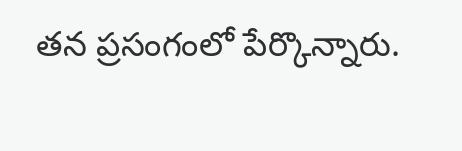తన ప్రసంగంలో పేర్కొన్నారు.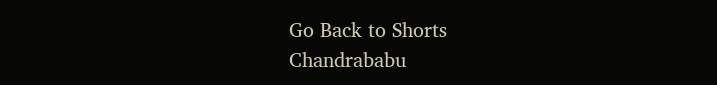Go Back to Shorts
Chandrababu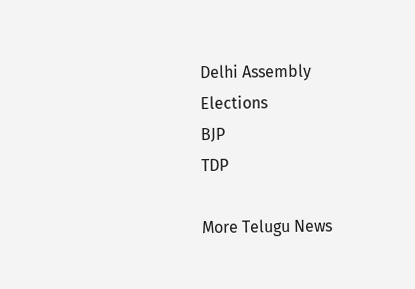Delhi Assembly Elections
BJP
TDP

More Telugu News